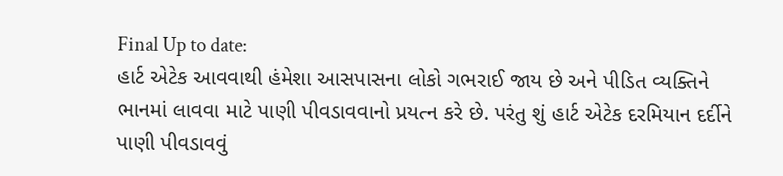Final Up to date:
હાર્ટ એટેક આવવાથી હંમેશા આસપાસના લોકો ગભરાઈ જાય છે અને પીડિત વ્યક્તિને ભાનમાં લાવવા માટે પાણી પીવડાવવાનો પ્રયત્ન કરે છે. પરંતુ શું હાર્ટ એટેક દરમિયાન દર્દીને પાણી પીવડાવવું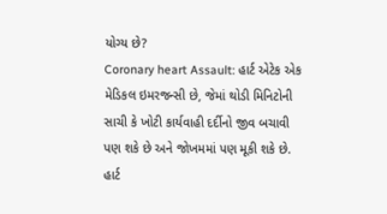યોગ્ય છે?
Coronary heart Assault: હાર્ટ એટેક એક મેડિકલ ઇમરજન્સી છે, જેમાં થોડી મિનિટોની સાચી કે ખોટી કાર્યવાહી દર્દીનો જીવ બચાવી પણ શકે છે અને જોખમમાં પણ મૂકી શકે છે. હાર્ટ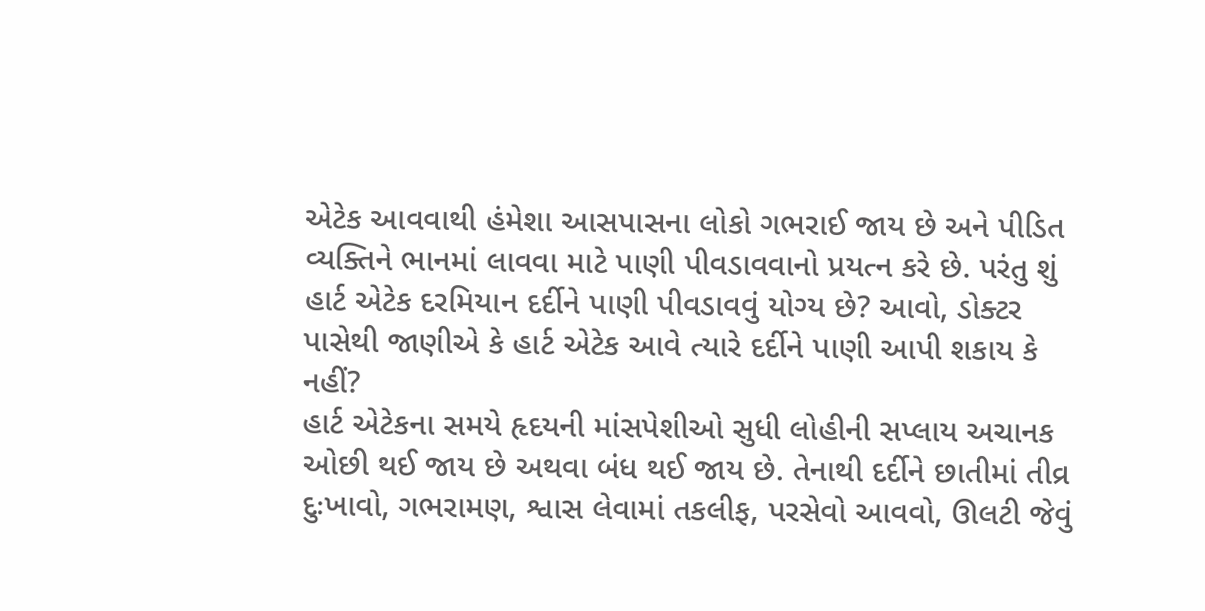એટેક આવવાથી હંમેશા આસપાસના લોકો ગભરાઈ જાય છે અને પીડિત વ્યક્તિને ભાનમાં લાવવા માટે પાણી પીવડાવવાનો પ્રયત્ન કરે છે. પરંતુ શું હાર્ટ એટેક દરમિયાન દર્દીને પાણી પીવડાવવું યોગ્ય છે? આવો, ડોક્ટર પાસેથી જાણીએ કે હાર્ટ એટેક આવે ત્યારે દર્દીને પાણી આપી શકાય કે નહીં?
હાર્ટ એટેકના સમયે હૃદયની માંસપેશીઓ સુધી લોહીની સપ્લાય અચાનક ઓછી થઈ જાય છે અથવા બંધ થઈ જાય છે. તેનાથી દર્દીને છાતીમાં તીવ્ર દુઃખાવો, ગભરામણ, શ્વાસ લેવામાં તકલીફ, પરસેવો આવવો, ઊલટી જેવું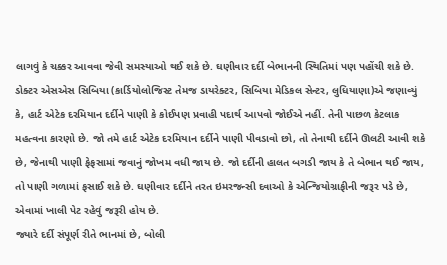લાગવું કે ચક્કર આવવા જેવી સમસ્યાઓ થઈ શકે છે. ઘણીવાર દર્દી બેભાનની સ્થિતિમાં પણ પહોંચી શકે છે.
ડોક્ટર એસએસ સિબિયા (કાર્ડિયોલોજિસ્ટ તેમજ ડાયરેક્ટર, સિબિયા મેડિકલ સેન્ટર, લુધિયાણા)એ જણાવ્યું કે, હાર્ટ એટેક દરમિયાન દર્દીને પાણી કે કોઈપણ પ્રવાહી પદાર્થ આપવો જોઈએ નહીં. તેની પાછળ કેટલાક મહત્વના કારણો છે. જો તમે હાર્ટ એટેક દરમિયાન દર્દીને પાણી પીવડાવો છો, તો તેનાથી દર્દીને ઊલટી આવી શકે છે, જેનાથી પાણી ફેફસામાં જવાનું જોખમ વધી જાય છે. જો દર્દીની હાલત બગડી જાય કે તે બેભાન થઈ જાય, તો પાણી ગળામાં ફસાઈ શકે છે. ઘણીવાર દર્દીને તરત ઇમરજન્સી દવાઓ કે એન્જિયોગ્રાફીની જરૂર પડે છે, એવામાં ખાલી પેટ રહેવું જરૂરી હોય છે.
જ્યારે દર્દી સંપૂર્ણ રીતે ભાનમાં છે, બોલી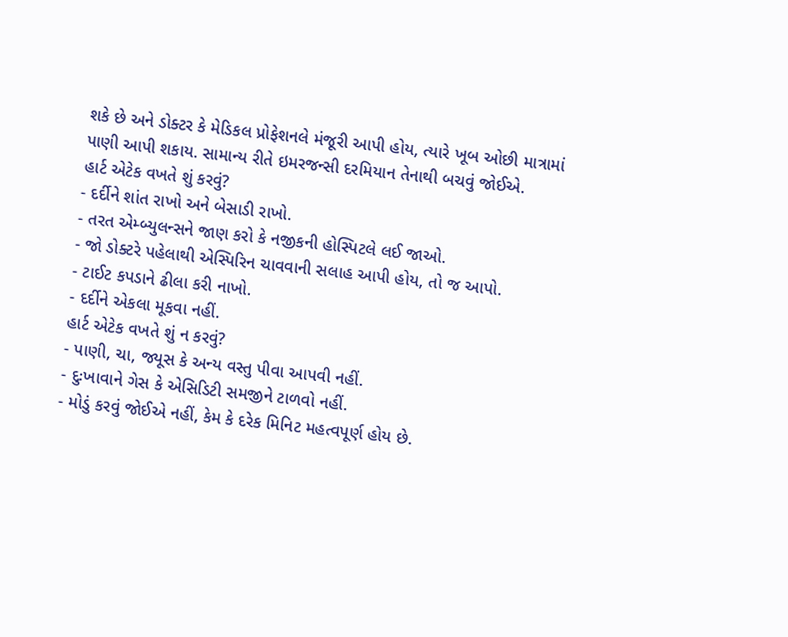શકે છે અને ડોક્ટર કે મેડિકલ પ્રોફેશનલે મંજૂરી આપી હોય, ત્યારે ખૂબ ઓછી માત્રામાં પાણી આપી શકાય. સામાન્ય રીતે ઇમરજન્સી દરમિયાન તેનાથી બચવું જોઈએ.
હાર્ટ એટેક વખતે શું કરવું?
- દર્દીને શાંત રાખો અને બેસાડી રાખો.
- તરત એમ્બ્યુલન્સને જાણ કરો કે નજીકની હોસ્પિટલે લઈ જાઓ.
- જો ડોક્ટરે પહેલાથી એસ્પિરિન ચાવવાની સલાહ આપી હોય, તો જ આપો.
- ટાઈટ કપડાને ઢીલા કરી નાખો.
- દર્દીને એકલા મૂકવા નહીં.
હાર્ટ એટેક વખતે શું ન કરવું?
- પાણી, ચા, જ્યૂસ કે અન્ય વસ્તુ પીવા આપવી નહીં.
- દુઃખાવાને ગેસ કે એસિડિટી સમજીને ટાળવો નહીં.
- મોડું કરવું જોઈએ નહીં, કેમ કે દરેક મિનિટ મહત્વપૂર્ણ હોય છે.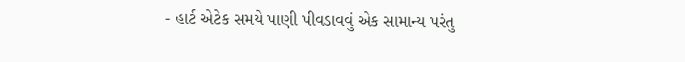- હાર્ટ એટેક સમયે પાણી પીવડાવવું એક સામાન્ય પરંતુ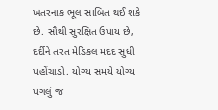ખતરનાક ભૂલ સાબિત થઈ શકે છે. સૌથી સુરક્ષિત ઉપાય છે, દર્દીને તરત મેડિકલ મદદ સુધી પહોંચાડો. યોગ્ય સમયે યોગ્ય પગલું જ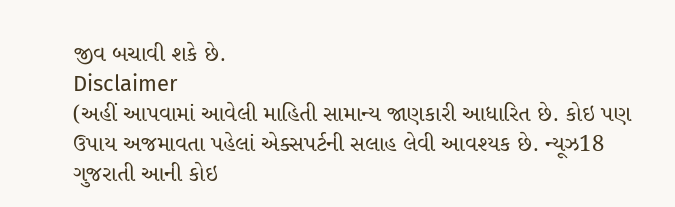જીવ બચાવી શકે છે.
Disclaimer
(અહીં આપવામાં આવેલી માહિતી સામાન્ય જાણકારી આધારિત છે. કોઇ પણ ઉપાય અજમાવતા પહેલાં એક્સપર્ટની સલાહ લેવી આવશ્યક છે. ન્યૂઝ18 ગુજરાતી આની કોઇ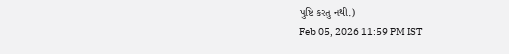પુષ્ટિ કરતુ નથી.)
Feb 05, 2026 11:59 PM IST